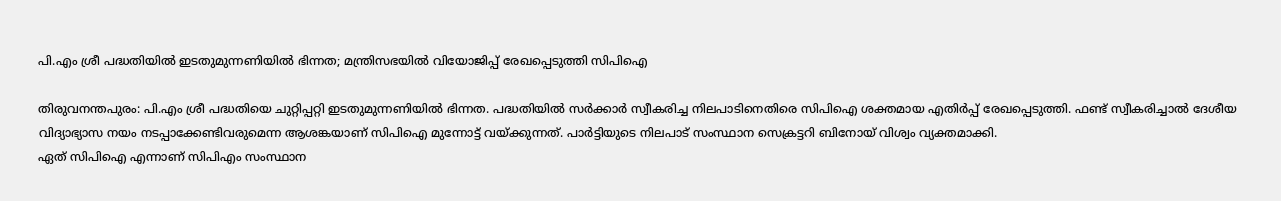പി.എം ശ്രീ പദ്ധതിയിൽ ഇടതുമുന്നണിയിൽ ഭിന്നത; മന്ത്രിസഭയിൽ വിയോജിപ്പ് രേഖപ്പെടുത്തി സിപിഐ

തിരുവനന്തപുരം: പി.എം ശ്രീ പദ്ധതിയെ ചുറ്റിപ്പറ്റി ഇടതുമുന്നണിയിൽ ഭിന്നത. പദ്ധതിയിൽ സർക്കാർ സ്വീകരിച്ച നിലപാടിനെതിരെ സിപിഐ ശക്തമായ എതിർപ്പ് രേഖപ്പെടുത്തി. ഫണ്ട് സ്വീകരിച്ചാൽ ദേശീയ വിദ്യാഭ്യാസ നയം നടപ്പാക്കേണ്ടിവരുമെന്ന ആശങ്കയാണ് സിപിഐ മുന്നോട്ട് വയ്ക്കുന്നത്. പാർട്ടിയുടെ നിലപാട് സംസ്ഥാന സെക്രട്ടറി ബിനോയ് വിശ്വം വ്യക്തമാക്കി.
ഏത് സിപിഐ എന്നാണ് സിപിഎം സംസ്ഥാന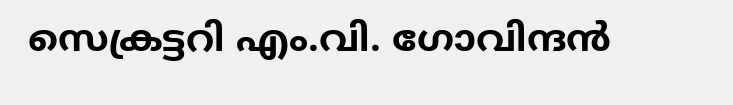സെക്രട്ടറി എം.വി. ഗോവിന്ദൻ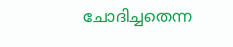ചോദിച്ചതെന്ന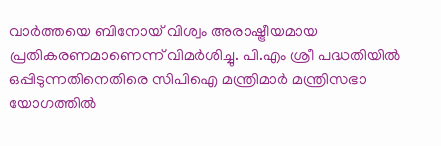വാർത്തയെ ബിനോയ് വിശ്വം അരാഷ്ട്രീയമായ പ്രതികരണമാണെന്ന് വിമർശിച്ചു. പി.എം ശ്രീ പദ്ധതിയിൽ ഒപ്പിടുന്നതിനെതിരെ സിപിഐ മന്ത്രിമാർ മന്ത്രിസഭാ യോഗത്തിൽ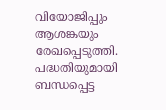വിയോജിപ്പും ആശങ്കയും രേഖപ്പെടുത്തി. പദ്ധതിയുമായി ബന്ധപ്പെട്ട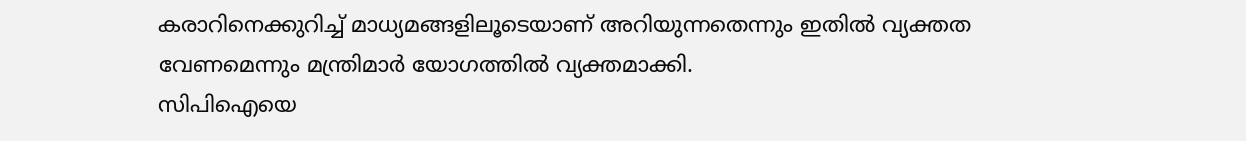കരാറിനെക്കുറിച്ച് മാധ്യമങ്ങളിലൂടെയാണ് അറിയുന്നതെന്നും ഇതിൽ വ്യക്തത വേണമെന്നും മന്ത്രിമാർ യോഗത്തിൽ വ്യക്തമാക്കി.
സിപിഐയെ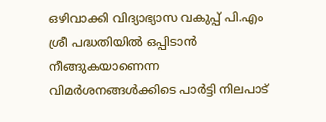ഒഴിവാക്കി വിദ്യാഭ്യാസ വകുപ്പ് പി.എം ശ്രീ പദ്ധതിയിൽ ഒപ്പിടാൻ നീങ്ങുകയാണെന്ന വിമർശനങ്ങൾക്കിടെ പാർട്ടി നിലപാട്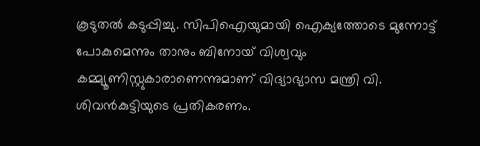കൂടുതൽ കടുപ്പിച്ചു. സിപിഐയുമായി ഐക്യത്തോടെ മുന്നോട്ട് പോകുമെന്നും താനും ബിനോയ് വിശ്വവും കമ്മ്യൂണിസ്റ്റുകാരാണെന്നുമാണ് വിദ്യാഭ്യാസ മന്ത്രി വി. ശിവൻകുട്ടിയുടെ പ്രതികരണം.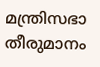മന്ത്രിസഭാ തീരുമാനം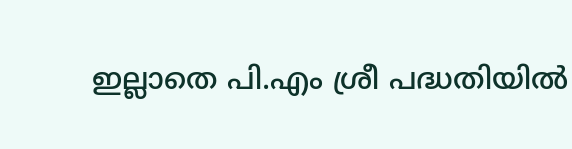ഇല്ലാതെ പി.എം ശ്രീ പദ്ധതിയിൽ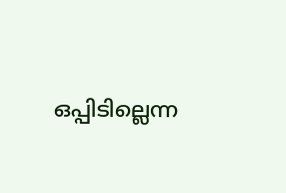ഒപ്പിടില്ലെന്ന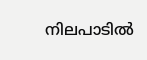നിലപാടിൽ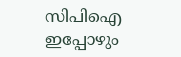സിപിഐ ഇപ്പോഴും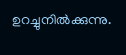ഉറച്ചുനിൽക്കുന്നു.